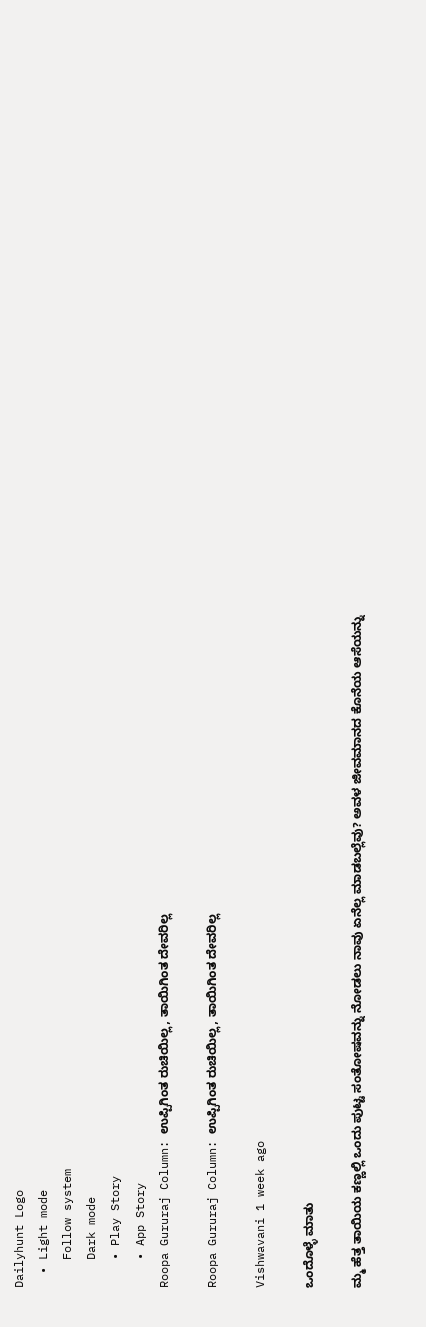Dailyhunt Logo
  • Light mode
    Follow system
    Dark mode
    • Play Story
    • App Story
Roopa Gururaj Column: ಉಪ್ಪಿಗಿಂತ ರುಚಿಯಿಲ್ಲ, ತಾಯಿಗಿಂತ ದೇವರಿಲ್ಲ

Roopa Gururaj Column: ಉಪ್ಪಿಗಿಂತ ರುಚಿಯಿಲ್ಲ, ತಾಯಿಗಿಂತ ದೇವರಿಲ್ಲ

Vishwavani 1 week ago

ಒಂದೊಳ್ಳೆ ಮಾತು

ಮ್ಮ ಹೆತ್ತ ತಾಯಿಯ ಕಣ್ಣಲ್ಲಿ ಒಂದು ಪುಟ್ಟ ಸಂತೋಷವನ್ನು ನೋಡಲು ನಾವು ಏನೆಲ್ಲ ಮಾಡಬಲ್ಲೆವು? ಅವಳ ಜೀವಮಾನದ ಕೊನೆಯ ಆಸೆಯನ್ನು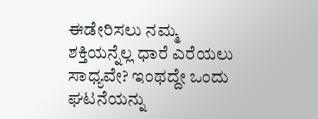ಈಡೇರಿಸಲು ನಮ್ಮ ಶಕ್ತಿಯನ್ನೆಲ್ಲ ಧಾರೆ ಎರೆಯಲು ಸಾಧ್ಯವೇ? ಇಂಥದ್ದೇ ಒಂದು ಘಟನೆಯನ್ನು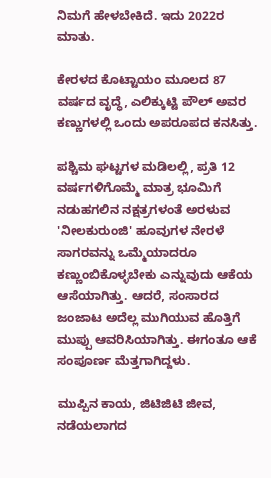ನಿಮಗೆ ಹೇಳಬೇಕಿದೆ. ಇದು 2022ರ ಮಾತು.

ಕೇರಳದ ಕೊಟ್ಟಾಯಂ ಮೂಲದ 87 ವರ್ಷದ ವೃದ್ಧೆ, ಎಲಿಕ್ಕುಟ್ಟಿ ಪೌಲ್ ಅವರ ಕಣ್ಣುಗಳಲ್ಲಿ ಒಂದು ಅಪರೂಪದ ಕನಸಿತ್ತು.

ಪಶ್ಚಿಮ ಘಟ್ಟಗಳ ಮಡಿಲಲ್ಲಿ, ಪ್ರತಿ 12 ವರ್ಷಗಳಿಗೊಮ್ಮೆ ಮಾತ್ರ ಭೂಮಿಗೆ ನಡುಹಗಲಿನ ನಕ್ಷತ್ರಗಳಂತೆ ಅರಳುವ 'ನೀಲಕುರುಂಜಿ' ಹೂವುಗಳ ನೇರಳೆ ಸಾಗರವನ್ನು ಒಮ್ಮೆಯಾದರೂ ಕಣ್ಣುಂಬಿಕೊಳ್ಳಬೇಕು ಎನ್ನುವುದು ಆಕೆಯ ಆಸೆಯಾಗಿತ್ತು. ಆದರೆ, ಸಂಸಾರದ ಜಂಜಾಟ ಅದೆಲ್ಲ ಮುಗಿಯುವ ಹೊತ್ತಿಗೆ ಮುಪ್ಪು ಆವರಿಸಿಯಾಗಿತ್ತು. ಈಗಂತೂ ಆಕೆ ಸಂಪೂರ್ಣ ಮೆತ್ತಗಾಗಿದ್ದಳು.

ಮುಪ್ಪಿನ ಕಾಯ, ಜಿಟಿಜಿಟಿ ಜೀವ, ನಡೆಯಲಾಗದ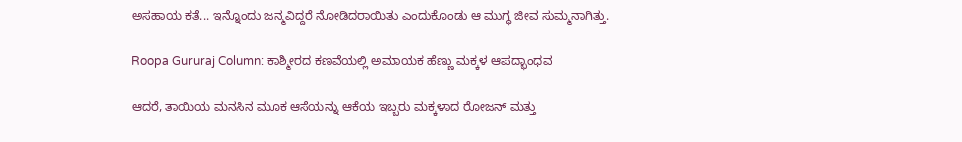ಅಸಹಾಯ ಕತೆ... ಇನ್ನೊಂದು ಜನ್ಮವಿದ್ದರೆ ನೋಡಿದರಾಯಿತು ಎಂದುಕೊಂಡು ಆ ಮುಗ್ಧ ಜೀವ ಸುಮ್ಮನಾಗಿತ್ತು.

Roopa Gururaj Column: ಕಾಶ್ಮೀರದ ಕಣವೆಯಲ್ಲಿ ಅಮಾಯಕ ಹೆಣ್ಣು ಮಕ್ಕಳ ಆಪದ್ಭಾಂಧವ

ಆದರೆ, ತಾಯಿಯ ಮನಸಿನ ಮೂಕ ಆಸೆಯನ್ನು ಆಕೆಯ ಇಬ್ಬರು ಮಕ್ಕಳಾದ ರೋಜನ್ ಮತ್ತು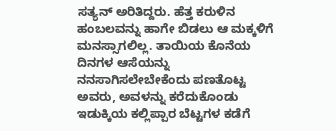ಸತ್ಯನ್ ಅರಿತಿದ್ದರು. ಹೆತ್ತ ಕರುಳಿನ ಹಂಬಲವನ್ನು ಹಾಗೇ ಬಿಡಲು ಆ ಮಕ್ಕಳಿಗೆ ಮನಸ್ಸಾಗಲಿಲ್ಲ. ತಾಯಿಯ ಕೊನೆಯ ದಿನಗಳ ಆಸೆಯನ್ನು ನನಸಾಗಿಸಲೇಬೇಕೆಂದು ಪಣತೊಟ್ಟ ಅವರು, ಅವಳನ್ನು ಕರೆದುಕೊಂಡು ಇಡುಕ್ಕಿಯ ಕಲ್ಲಿಪ್ಪಾರ ಬೆಟ್ಟಗಳ ಕಡೆಗೆ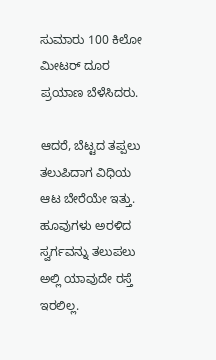ಸುಮಾರು 100 ಕಿಲೋ ಮೀಟರ್ ದೂರ ಪ್ರಯಾಣ ಬೆಳೆಸಿದರು.

ಆದರೆ, ಬೆಟ್ಟದ ತಪ್ಪಲು ತಲುಪಿದಾಗ ವಿಧಿಯ ಆಟ ಬೇರೆಯೇ ಇತ್ತು. ಹೂವುಗಳು ಅರಳಿದ ಸ್ವರ್ಗವನ್ನು ತಲುಪಲು ಅಲ್ಲಿ ಯಾವುದೇ ರಸ್ತೆ ಇರಲಿಲ್ಲ.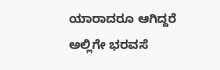ಯಾರಾದರೂ ಆಗಿದ್ದರೆ ಅಲ್ಲಿಗೇ ಭರವಸೆ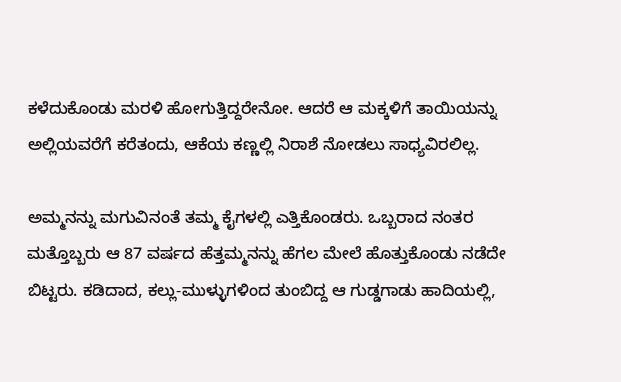ಕಳೆದುಕೊಂಡು ಮರಳಿ ಹೋಗುತ್ತಿದ್ದರೇನೋ. ಆದರೆ ಆ ಮಕ್ಕಳಿಗೆ ತಾಯಿಯನ್ನು ಅಲ್ಲಿಯವರೆಗೆ ಕರೆತಂದು, ಆಕೆಯ ಕಣ್ಣಲ್ಲಿ ನಿರಾಶೆ ನೋಡಲು ಸಾಧ್ಯವಿರಲಿಲ್ಲ.

ಅಮ್ಮನನ್ನು ಮಗುವಿನಂತೆ ತಮ್ಮ ಕೈಗಳಲ್ಲಿ ಎತ್ತಿಕೊಂಡರು. ಒಬ್ಬರಾದ ನಂತರ ಮತ್ತೊಬ್ಬರು ಆ 87 ವರ್ಷದ ಹೆತ್ತಮ್ಮನನ್ನು ಹೆಗಲ ಮೇಲೆ ಹೊತ್ತುಕೊಂಡು ನಡೆದೇ ಬಿಟ್ಟರು. ಕಡಿದಾದ, ಕಲ್ಲು-ಮುಳ್ಳುಗಳಿಂದ ತುಂಬಿದ್ದ ಆ ಗುಡ್ಡಗಾಡು ಹಾದಿಯಲ್ಲಿ,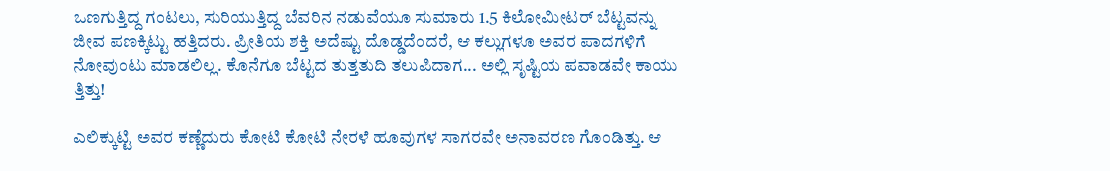ಒಣಗುತ್ತಿದ್ದ ಗಂಟಲು, ಸುರಿಯುತ್ತಿದ್ದ ಬೆವರಿನ ನಡುವೆಯೂ ಸುಮಾರು 1.5 ಕಿಲೋಮೀಟರ್ ಬೆಟ್ಟವನ್ನು ಜೀವ ಪಣಕ್ಕಿಟ್ಟು ಹತ್ತಿದರು. ಪ್ರೀತಿಯ ಶಕ್ತಿ ಅದೆಷ್ಟು ದೊಡ್ಡದೆಂದರೆ, ಆ ಕಲ್ಲುಗಳೂ ಅವರ ಪಾದಗಳಿಗೆ ನೋವುಂಟು ಮಾಡಲಿಲ್ಲ. ಕೊನೆಗೂ ಬೆಟ್ಟದ ತುತ್ತತುದಿ ತಲುಪಿದಾಗ... ಅಲ್ಲಿ ಸೃಷ್ಟಿಯ ಪವಾಡವೇ ಕಾಯು ತ್ತಿತ್ತು!

ಎಲಿಕ್ಕುಟ್ಟಿ ಅವರ ಕಣ್ಣೆದುರು ಕೋಟಿ ಕೋಟಿ ನೇರಳೆ ಹೂವುಗಳ ಸಾಗರವೇ ಅನಾವರಣ ಗೊಂಡಿತ್ತು. ಆ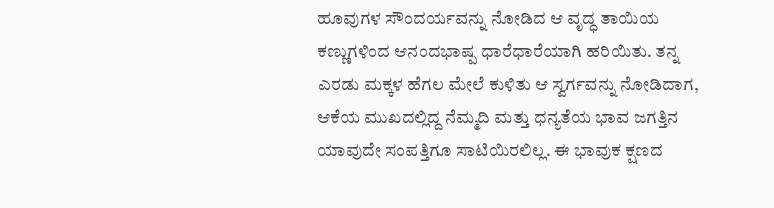ಹೂವುಗಳ ಸೌಂದರ್ಯವನ್ನು ನೋಡಿದ ಆ ವೃದ್ಧ ತಾಯಿಯ ಕಣ್ಣುಗಳಿಂದ ಆನಂದಭಾಷ್ಪ ಧಾರೆಧಾರೆಯಾಗಿ ಹರಿಯಿತು. ತನ್ನ ಎರಡು ಮಕ್ಕಳ ಹೆಗಲ ಮೇಲೆ ಕುಳಿತು ಆ ಸ್ವರ್ಗವನ್ನು ನೋಡಿದಾಗ, ಆಕೆಯ ಮುಖದಲ್ಲಿದ್ದ ನೆಮ್ಮದಿ ಮತ್ತು ಧನ್ಯತೆಯ ಭಾವ ಜಗತ್ತಿನ ಯಾವುದೇ ಸಂಪತ್ತಿಗೂ ಸಾಟಿಯಿರಲಿಲ್ಲ. ಈ ಭಾವುಕ ಕ್ಷಣದ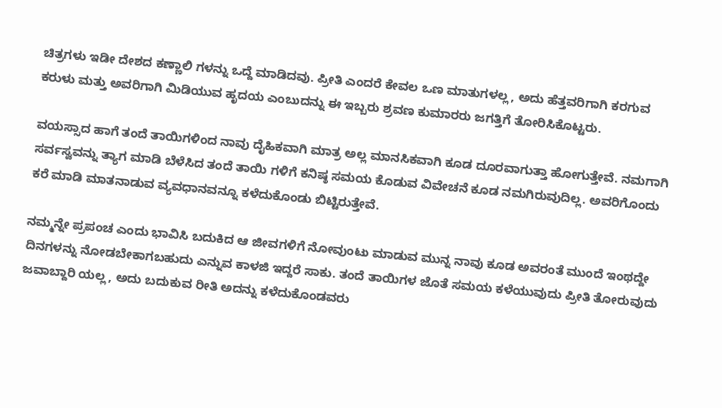ಚಿತ್ರಗಳು ಇಡೀ ದೇಶದ ಕಣ್ಣಾಲಿ ಗಳನ್ನು ಒದ್ದೆ ಮಾಡಿದವು. ಪ್ರೀತಿ ಎಂದರೆ ಕೇವಲ ಒಣ ಮಾತುಗಳಲ್ಲ, ಅದು ಹೆತ್ತವರಿಗಾಗಿ ಕರಗುವ ಕರುಳು ಮತ್ತು ಅವರಿಗಾಗಿ ಮಿಡಿಯುವ ಹೃದಯ ಎಂಬುದನ್ನು ಈ ಇಬ್ಬರು ಶ್ರವಣ ಕುಮಾರರು ಜಗತ್ತಿಗೆ ತೋರಿಸಿಕೊಟ್ಟರು.

ವಯಸ್ಸಾದ ಹಾಗೆ ತಂದೆ ತಾಯಿಗಳಿಂದ ನಾವು ದೈಹಿಕವಾಗಿ ಮಾತ್ರ ಅಲ್ಲ ಮಾನಸಿಕವಾಗಿ ಕೂಡ ದೂರವಾಗುತ್ತಾ ಹೋಗುತ್ತೇವೆ. ನಮಗಾಗಿ ಸರ್ವಸ್ವವನ್ನು ತ್ಯಾಗ ಮಾಡಿ ಬೆಳೆಸಿದ ತಂದೆ ತಾಯಿ ಗಳಿಗೆ ಕನಿಷ್ಠ ಸಮಯ ಕೊಡುವ ವಿವೇಚನೆ ಕೂಡ ನಮಗಿರುವುದಿಲ್ಲ. ಅವರಿಗೊಂದು ಕರೆ ಮಾಡಿ ಮಾತನಾಡುವ ವ್ಯವಧಾನವನ್ನೂ ಕಳೆದುಕೊಂಡು ಬಿಟ್ಟಿರುತ್ತೇವೆ.

ನಮ್ಮನ್ನೇ ಪ್ರಪಂಚ ಎಂದು ಭಾವಿಸಿ ಬದುಕಿದ ಆ ಜೀವಗಳಿಗೆ ನೋವುಂಟು ಮಾಡುವ ಮುನ್ನ ನಾವು ಕೂಡ ಅವರಂತೆ ಮುಂದೆ ಇಂಥದ್ದೇ ದಿನಗಳನ್ನು ನೋಡಬೇಕಾಗಬಹುದು ಎನ್ನುವ ಕಾಳಜಿ ಇದ್ದರೆ ಸಾಕು. ತಂದೆ ತಾಯಿಗಳ ಜೊತೆ ಸಮಯ ಕಳೆಯುವುದು ಪ್ರೀತಿ ತೋರುವುದು ಜವಾಬ್ದಾರಿ ಯಲ್ಲ, ಅದು ಬದುಕುವ ರೀತಿ ಅದನ್ನು ಕಳೆದುಕೊಂಡವರು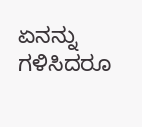ಏನನ್ನು ಗಳಿಸಿದರೂ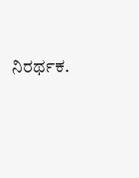ನಿರರ್ಥಕ.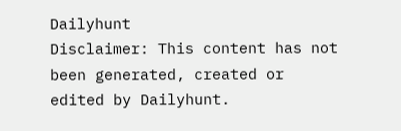Dailyhunt
Disclaimer: This content has not been generated, created or edited by Dailyhunt.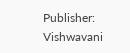Publisher: Vishwavani